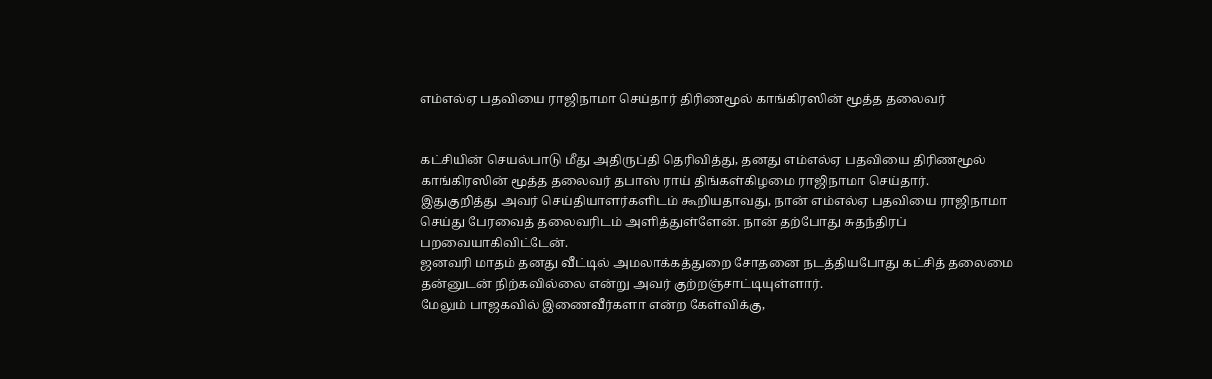எம்எல்ஏ பதவியை ராஜிநாமா செய்தார் திரிணமூல் காங்கிரஸின் மூத்த தலைவர்


கட்சியின் செயல்பாடு மீது அதிருப்தி தெரிவித்து, தனது எம்எல்ஏ பதவியை திரிணமூல் காங்கிரஸின் மூத்த தலைவர் தபாஸ் ராய் திங்கள்கிழமை ராஜிநாமா செய்தார்.
இதுகுறித்து அவர் செய்தியாளர்களிடம் கூறியதாவது, நான் எம்எல்ஏ பதவியை ராஜிநாமா செய்து பேரவைத் தலைவரிடம் அளித்துள்ளேன். நான் தற்போது சுதந்திரப் பறவையாகிவிட்டேன்.
ஜனவரி மாதம் தனது வீட்டில் அமலாக்கத்துறை சோதனை நடத்தியபோது கட்சித் தலைமை தன்னுடன் நிற்கவில்லை என்று அவர் குற்றஞ்சாட்டியுள்ளார்.
மேலும் பாஜகவில் இணைவீர்களா என்ற கேள்விக்கு,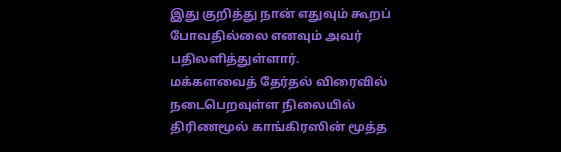இது குறித்து நான் எதுவும் கூறப் போவதில்லை எனவும் அவர் பதிலளித்துள்ளார்.
மக்களவைத் தேர்தல் விரைவில் நடைபெறவுள்ள நிலையில் திரிணமூல் காங்கிரஸின் மூத்த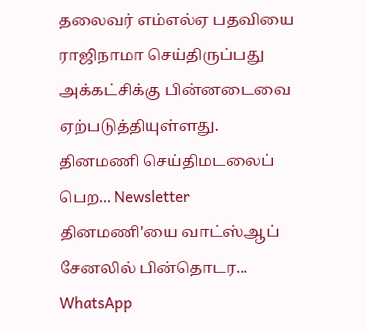தலைவர் எம்எல்ஏ பதவியை ராஜிநாமா செய்திருப்பது அக்கட்சிக்கு பின்னடைவை ஏற்படுத்தியுள்ளது.
தினமணி செய்திமடலைப் பெற... Newsletter
தினமணி'யை வாட்ஸ்ஆப் சேனலில் பின்தொடர... WhatsApp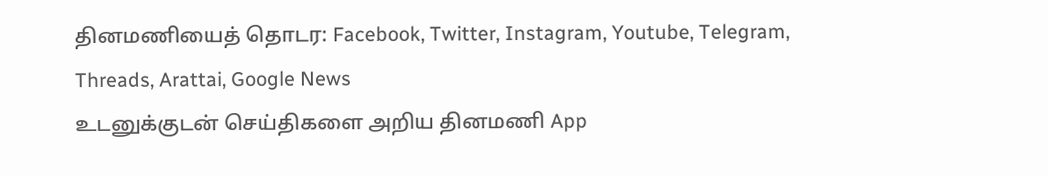தினமணியைத் தொடர: Facebook, Twitter, Instagram, Youtube, Telegram, Threads, Arattai, Google News
உடனுக்குடன் செய்திகளை அறிய தினமணி App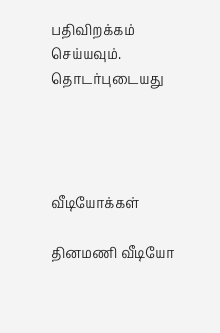பதிவிறக்கம் செய்யவும்.
தொடர்புடையது




வீடியோக்கள்

தினமணி வீடியோ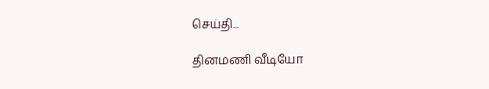செய்தி...

தினமணி வீடியோ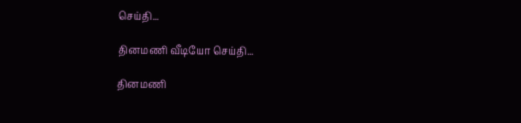செய்தி...

தினமணி வீடியோ செய்தி...

தினமணி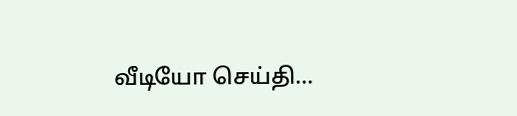வீடியோ செய்தி...